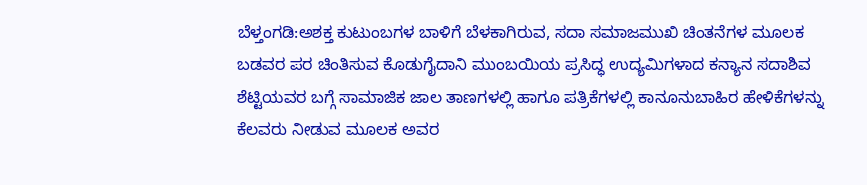ಬೆಳ್ತಂಗಡಿ:ಅಶಕ್ತ ಕುಟುಂಬಗಳ ಬಾಳಿಗೆ ಬೆಳಕಾಗಿರುವ, ಸದಾ ಸಮಾಜಮುಖಿ ಚಿಂತನೆಗಳ ಮೂಲಕ ಬಡವರ ಪರ ಚಿಂತಿಸುವ ಕೊಡುಗೈದಾನಿ ಮುಂಬಯಿಯ ಪ್ರಸಿದ್ಧ ಉದ್ಯಮಿಗಳಾದ ಕನ್ಯಾನ ಸದಾಶಿವ ಶೆಟ್ಟಿಯವರ ಬಗ್ಗೆ ಸಾಮಾಜಿಕ ಜಾಲ ತಾಣಗಳಲ್ಲಿ ಹಾಗೂ ಪತ್ರಿಕೆಗಳಲ್ಲಿ ಕಾನೂನುಬಾಹಿರ ಹೇಳಿಕೆಗಳನ್ನು ಕೆಲವರು ನೀಡುವ ಮೂಲಕ ಅವರ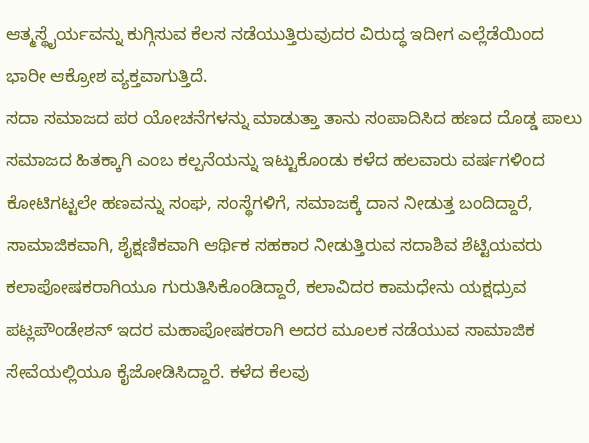ಆತ್ಮಸ್ಥೈರ್ಯವನ್ನು ಕುಗ್ಗಿಸುವ ಕೆಲಸ ನಡೆಯುತ್ತಿರುವುದರ ವಿರುದ್ಧ ಇದೀಗ ಎಲ್ಲೆಡೆಯಿಂದ ಭಾರೀ ಆಕ್ರೋಶ ವ್ಯಕ್ತವಾಗುತ್ತಿದೆ.
ಸದಾ ಸಮಾಜದ ಪರ ಯೋಚನೆಗಳನ್ನು ಮಾಡುತ್ತಾ ತಾನು ಸಂಪಾದಿಸಿದ ಹಣದ ದೊಡ್ಡ ಪಾಲು ಸಮಾಜದ ಹಿತಕ್ಕಾಗಿ ಎಂಬ ಕಲ್ಪನೆಯನ್ನು ಇಟ್ಟುಕೊಂಡು ಕಳೆದ ಹಲವಾರು ವರ್ಷಗಳಿಂದ ಕೋಟಿಗಟ್ಟಲೇ ಹಣವನ್ನು ಸಂಘ, ಸಂಸ್ಥೆಗಳಿಗೆ, ಸಮಾಜಕ್ಕೆ ದಾನ ನೀಡುತ್ತ ಬಂದಿದ್ದಾರೆ, ಸಾಮಾಜಿಕವಾಗಿ, ಶೈಕ್ಷಣಿಕವಾಗಿ ಆರ್ಥಿಕ ಸಹಕಾರ ನೀಡುತ್ತಿರುವ ಸದಾಶಿವ ಶೆಟ್ಟಿಯವರು ಕಲಾಪೋಷಕರಾಗಿಯೂ ಗುರುತಿಸಿಕೊಂಡಿದ್ದಾರೆ, ಕಲಾವಿದರ ಕಾಮಧೇನು ಯಕ್ಷಧ್ರುವ ಪಟ್ಲಪೌಂಡೇಶನ್ ಇದರ ಮಹಾಪೋಷಕರಾಗಿ ಅದರ ಮೂಲಕ ನಡೆಯುವ ಸಾಮಾಜಿಕ ಸೇವೆಯಲ್ಲಿಯೂ ಕೈಜೋಡಿಸಿದ್ದಾರೆ. ಕಳೆದ ಕೆಲವು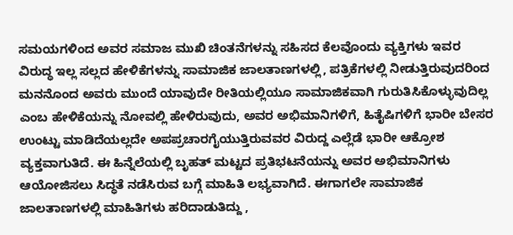ಸಮಯಗಳಿಂದ ಅವರ ಸಮಾಜ ಮುಖಿ ಚಿಂತನೆಗಳನ್ನು ಸಹಿಸದ ಕೆಲವೊಂದು ವ್ಯಕ್ತಿಗಳು ಇವರ ವಿರುದ್ಧ ಇಲ್ಲ ಸಲ್ಲದ ಹೇಳಿಕೆಗಳನ್ನು ಸಾಮಾಜಿಕ ಜಾಲತಾಣಗಳಲ್ಲಿ, ಪತ್ರಿಕೆಗಳಲ್ಲಿ ನೀಡುತ್ತಿರುವುದರಿಂದ ಮನನೊಂದ ಅವರು ಮುಂದೆ ಯಾವುದೇ ರೀತಿಯಲ್ಲಿಯೂ ಸಾಮಾಜಿಕವಾಗಿ ಗುರುತಿಸಿಕೊಳ್ಳುವುದಿಲ್ಲ ಎಂಬ ಹೇಳಿಕೆಯನ್ನು ನೋವಲ್ಲಿ ಹೇಳಿರುವುದು, ಅವರ ಅಭಿಮಾನಿಗಳಿಗೆ, ಹಿತೈಷಿಗಳಿಗೆ ಭಾರೀ ಬೇಸರ ಉಂಟ್ಟು ಮಾಡಿದೆಯಲ್ಲದೇ ಅಪಪ್ರಚಾರಗೈಯುತ್ತಿರುವವರ ವಿರುದ್ದ ಎಲ್ಲೆಡೆ ಭಾರೀ ಆಕ್ರೋಶ ವ್ಯಕ್ತವಾಗುತಿದೆ. ಈ ಹಿನ್ನೆಲೆಯಲ್ಲಿ ಬೃಹತ್ ಮಟ್ಟದ ಪ್ರತಿಭಟನೆಯನ್ನು ಅವರ ಅಭಿಮಾನಿಗಳು ಆಯೋಜಿಸಲು ಸಿದ್ಧತೆ ನಡೆಸಿರುವ ಬಗ್ಗೆ ಮಾಹಿತಿ ಲಭ್ಯವಾಗಿದೆ. ಈಗಾಗಲೇ ಸಾಮಾಜಿಕ ಜಾಲತಾಣಗಳಲ್ಲಿ ಮಾಹಿತಿಗಳು ಹರಿದಾಡುತಿದ್ದು ,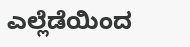ಎಲ್ಲೆಡೆಯಿಂದ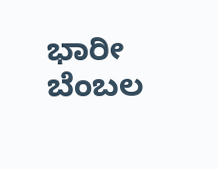ಭಾರೀ ಬೆಂಬಲ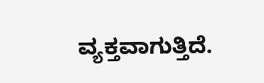ವ್ಯಕ್ತವಾಗುತ್ತಿದೆ.